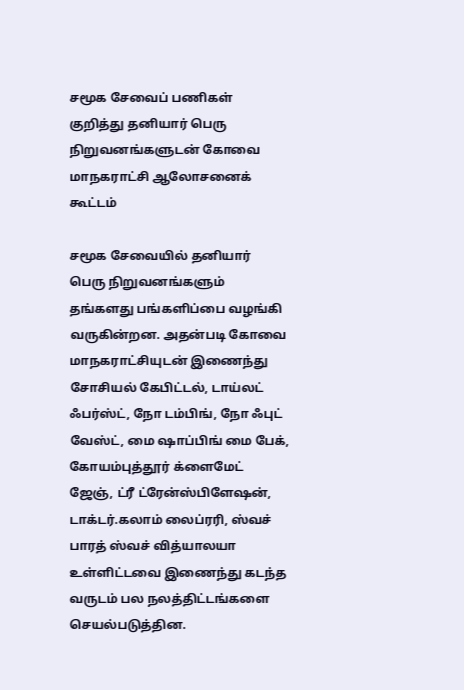சமூக சேவைப் பணிகள் குறித்து தனியார் பெரு நிறுவனங்களுடன் கோவை மாநகராட்சி ஆலோசனைக் கூட்டம்

சமூக சேவையில் தனியார் பெரு நிறுவனங்களும் தங்களது பங்களிப்பை வழங்கி வருகின்றன. அதன்படி கோவை மாநகராட்சியுடன் இணைந்து சோசியல் கேபிட்டல், டாய்லட் ஃபர்ஸ்ட், நோ டம்பிங், நோ ஃபுட் வேஸ்ட், மை ஷாப்பிங் மை பேக், கோயம்புத்தூர் க்ளைமேட் ஜேஞ், ட்ரீ ட்ரேன்ஸ்பிளேஷன், டாக்டர்.கலாம் லைப்ரரி, ஸ்வச் பாரத் ஸ்வச் வித்யாலயா உள்ளிட்டவை இணைந்து கடந்த வருடம் பல நலத்திட்டங்களை செயல்படுத்தின.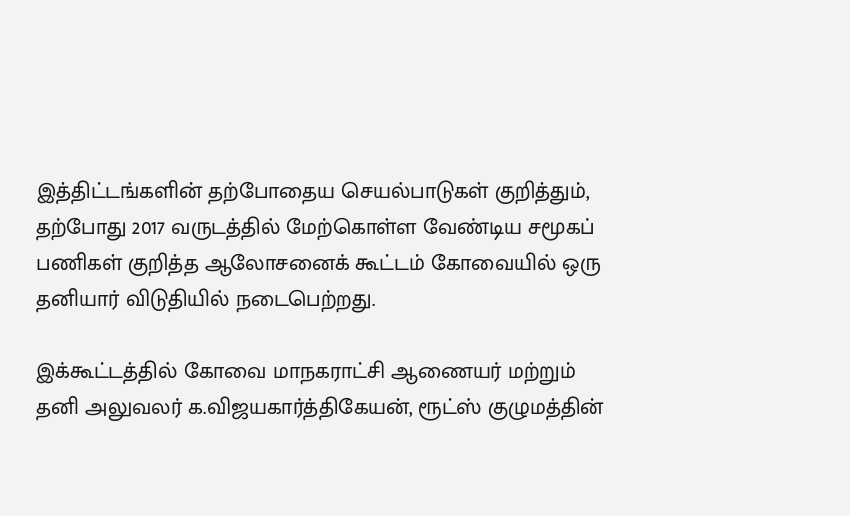இத்திட்டங்களின் தற்போதைய செயல்பாடுகள் குறித்தும், தற்போது 2017 வருடத்தில் மேற்கொள்ள வேண்டிய சமூகப் பணிகள் குறித்த ஆலோசனைக் கூட்டம் கோவையில் ஒரு தனியார் விடுதியில் நடைபெற்றது.

இக்கூட்டத்தில் கோவை மாநகராட்சி ஆணையர் மற்றும் தனி அலுவலர் க.விஜயகார்த்திகேயன், ரூட்ஸ் குழுமத்தின்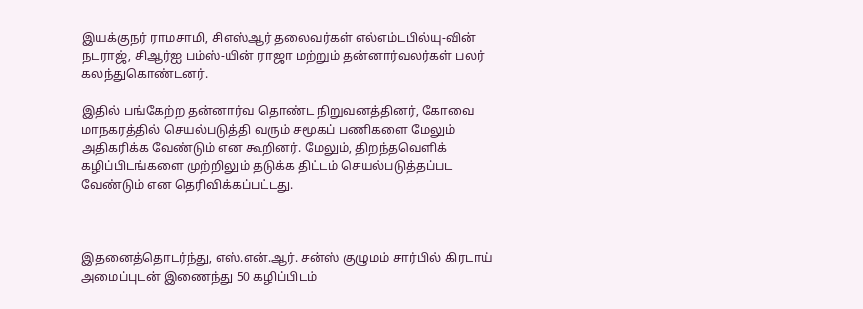இயக்குநர் ராமசாமி, சிஎஸ்ஆர் தலைவர்கள் எல்எம்டபில்யு-வின் நடராஜ், சிஆர்ஐ பம்ஸ்-யின் ராஜா மற்றும் தன்னார்வலர்கள் பலர் கலந்துகொண்டனர்.

இதில் பங்கேற்ற தன்னார்வ தொண்ட நிறுவனத்தினர், கோவை மாநகரத்தில் செயல்படுத்தி வரும் சமூகப் பணிகளை மேலும் அதிகரிக்க வேண்டும் என கூறினர். மேலும், திறந்தவெளிக் கழிப்பிடங்களை முற்றிலும் தடுக்க திட்டம் செயல்படுத்தப்பட வேண்டும் என தெரிவிக்கப்பட்டது.



இதனைத்தொடர்ந்து, எஸ்.என்.ஆர். சன்ஸ் குழுமம் சார்பில் கிரடாய் அமைப்புடன் இணைந்து 50 கழிப்பிடம்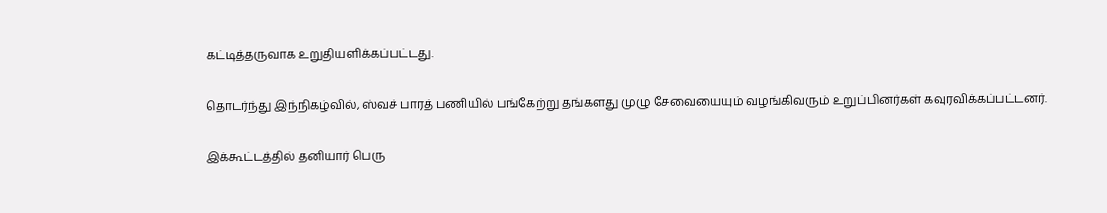கட்டித்தருவாக உறுதியளிக்கப்பட்டது.

தொடர்ந்து இந்நிகழ்வில், ஸ்வச் பாரத் பணியில் பங்கேற்று தங்களது முழு சேவையையும் வழங்கிவரும் உறுப்பினர்கள் கவுரவிக்கப்பட்டனர்.

இக்கூட்டத்தில் தனியார் பெரு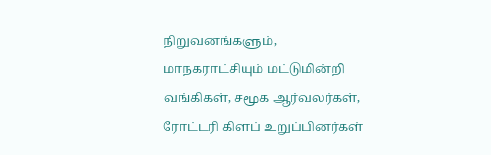நிறுவனங்களும், மாநகராட்சியும் மட்டுமின்றி வங்கிகள், சமூக ஆர்வலர்கள், ரோட்டரி கிளப் உறுப்பினர்கள்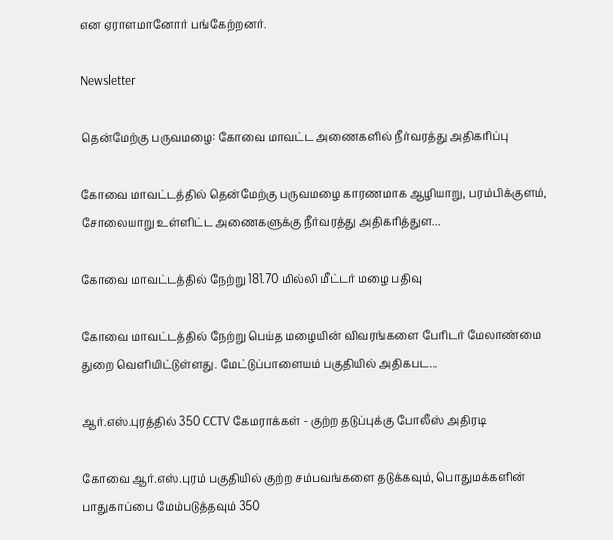என ஏராளமானோர் பங்கேற்றனர்.

Newsletter

தென்மேற்கு பருவமழை: கோவை மாவட்ட அணைகளில் நீர்வரத்து அதிகரிப்பு

கோவை மாவட்டத்தில் தென்மேற்கு பருவமழை காரணமாக ஆழியாறு, பரம்பிக்குளம், சோலையாறு உள்ளிட்ட அணைகளுக்கு நீர்வரத்து அதிகரித்துள...

கோவை மாவட்டத்தில் நேற்று 181.70 மில்லி மீட்டர் மழை பதிவு

கோவை மாவட்டத்தில் நேற்று பெய்த மழையின் விவரங்களை பேரிடர் மேலாண்மை துறை வெளியிட்டுள்ளது. மேட்டுப்பாளையம் பகுதியில் அதிகபட...

ஆர்.எஸ்.புரத்தில் 350 CCTV கேமராக்கள் - குற்ற தடுப்புக்கு போலீஸ் அதிரடி

கோவை ஆர்.எஸ்.புரம் பகுதியில் குற்ற சம்பவங்களை தடுக்கவும், பொதுமக்களின் பாதுகாப்பை மேம்படுத்தவும் 350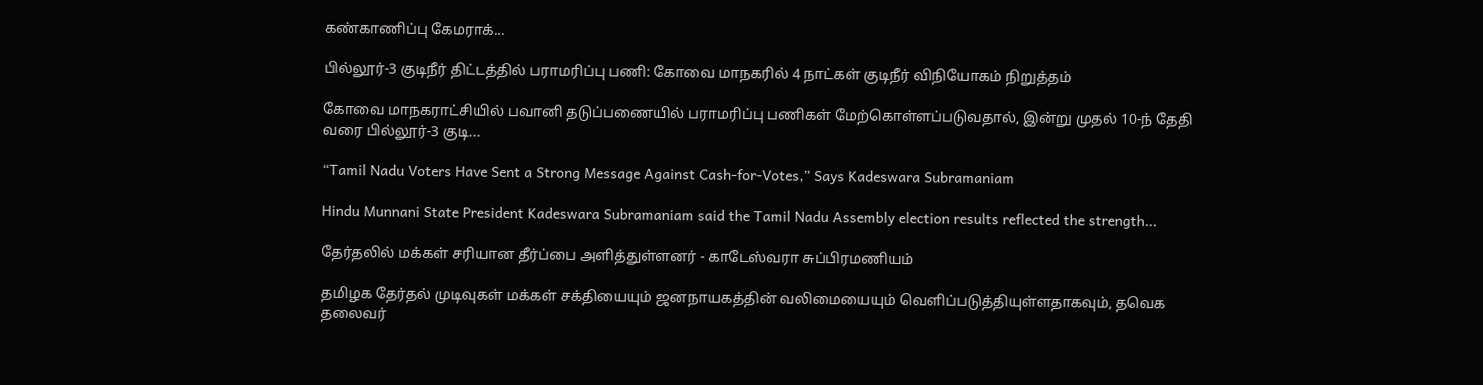கண்காணிப்பு கேமராக்...

பில்லூர்-3 குடிநீர் திட்டத்தில் பராமரிப்பு பணி: கோவை மாநகரில் 4 நாட்கள் குடிநீர் விநியோகம் நிறுத்தம்

கோவை மாநகராட்சியில் பவானி தடுப்பணையில் பராமரிப்பு பணிகள் மேற்கொள்ளப்படுவதால், இன்று முதல் 10-ந் தேதி வரை பில்லூர்-3 குடி...

“Tamil Nadu Voters Have Sent a Strong Message Against Cash-for-Votes,” Says Kadeswara Subramaniam

Hindu Munnani State President Kadeswara Subramaniam said the Tamil Nadu Assembly election results reflected the strength...

தேர்தலில் மக்கள் சரியான தீர்ப்பை அளித்துள்ளனர் - காடேஸ்வரா சுப்பிரமணியம்

தமிழக தேர்தல் முடிவுகள் மக்கள் சக்தியையும் ஜனநாயகத்தின் வலிமையையும் வெளிப்படுத்தியுள்ளதாகவும், தவெக தலைவர்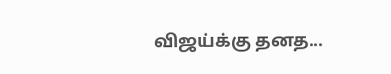விஜய்க்கு தனத...